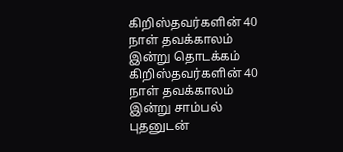கிறிஸ்தவர்களின் 40 நாள் தவக்காலம் இன்று தொடக்கம்
கிறிஸ்தவர்களின் 40 நாள் தவக்காலம் இன்று சாம்பல் புதனுடன்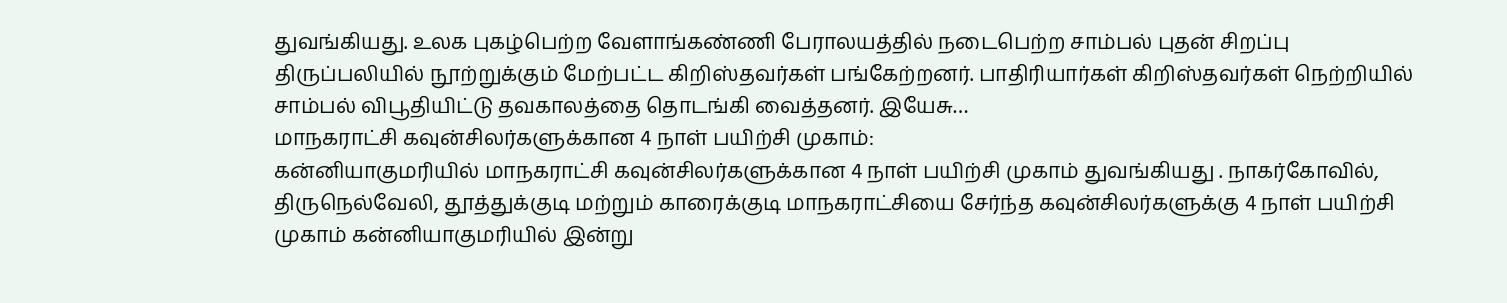துவங்கியது. உலக புகழ்பெற்ற வேளாங்கண்ணி பேராலயத்தில் நடைபெற்ற சாம்பல் புதன் சிறப்பு திருப்பலியில் நூற்றுக்கும் மேற்பட்ட கிறிஸ்தவர்கள் பங்கேற்றனர். பாதிரியார்கள் கிறிஸ்தவர்கள் நெற்றியில் சாம்பல் விபூதியிட்டு தவகாலத்தை தொடங்கி வைத்தனர். இயேசு…
மாநகராட்சி கவுன்சிலர்களுக்கான 4 நாள் பயிற்சி முகாம்:
கன்னியாகுமரியில் மாநகராட்சி கவுன்சிலர்களுக்கான 4 நாள் பயிற்சி முகாம் துவங்கியது . நாகர்கோவில், திருநெல்வேலி, தூத்துக்குடி மற்றும் காரைக்குடி மாநகராட்சியை சேர்ந்த கவுன்சிலர்களுக்கு 4 நாள் பயிற்சி முகாம் கன்னியாகுமரியில் இன்று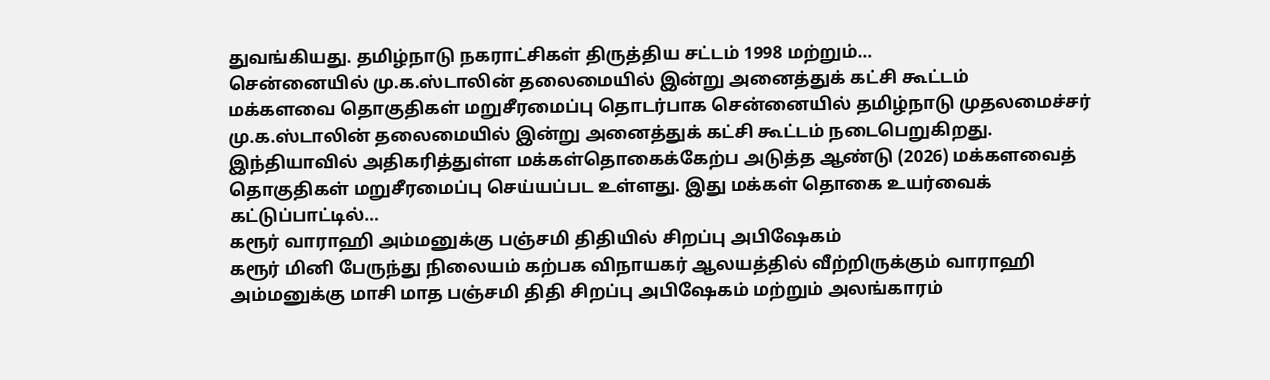துவங்கியது. தமிழ்நாடு நகராட்சிகள் திருத்திய சட்டம் 1998 மற்றும்…
சென்னையில் மு.க.ஸ்டாலின் தலைமையில் இன்று அனைத்துக் கட்சி கூட்டம்
மக்களவை தொகுதிகள் மறுசீரமைப்பு தொடர்பாக சென்னையில் தமிழ்நாடு முதலமைச்சர் மு.க.ஸ்டாலின் தலைமையில் இன்று அனைத்துக் கட்சி கூட்டம் நடைபெறுகிறது. இந்தியாவில் அதிகரித்துள்ள மக்கள்தொகைக்கேற்ப அடுத்த ஆண்டு (2026) மக்களவைத் தொகுதிகள் மறுசீரமைப்பு செய்யப்பட உள்ளது. இது மக்கள் தொகை உயர்வைக் கட்டுப்பாட்டில்…
கரூர் வாராஹி அம்மனுக்கு பஞ்சமி திதியில் சிறப்பு அபிஷேகம்
கரூர் மினி பேருந்து நிலையம் கற்பக விநாயகர் ஆலயத்தில் வீற்றிருக்கும் வாராஹி அம்மனுக்கு மாசி மாத பஞ்சமி திதி சிறப்பு அபிஷேகம் மற்றும் அலங்காரம்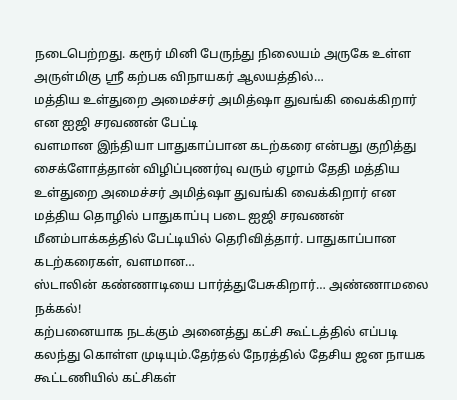நடைபெற்றது. கரூர் மினி பேருந்து நிலையம் அருகே உள்ள அருள்மிகு ஸ்ரீ கற்பக விநாயகர் ஆலயத்தில்…
மத்திய உள்துறை அமைச்சர் அமித்ஷா துவங்கி வைக்கிறார் என ஐஜி சரவணன் பேட்டி
வளமான இந்தியா பாதுகாப்பான கடற்கரை என்பது குறித்து சைக்ளோத்தான் விழிப்புணர்வு வரும் ஏழாம் தேதி மத்திய உள்துறை அமைச்சர் அமித்ஷா துவங்கி வைக்கிறார் என மத்திய தொழில் பாதுகாப்பு படை ஐஜி சரவணன் மீனம்பாக்கத்தில் பேட்டியில் தெரிவித்தார். பாதுகாப்பான கடற்கரைகள், வளமான…
ஸ்டாலின் கண்ணாடியை பார்த்துபேசுகிறார்… அண்ணாமலை நக்கல்!
கற்பனையாக நடக்கும் அனைத்து கட்சி கூட்டத்தில் எப்படி கலந்து கொள்ள முடியும்.தேர்தல் நேரத்தில் தேசிய ஜன நாயக கூட்டணியில் கட்சிகள்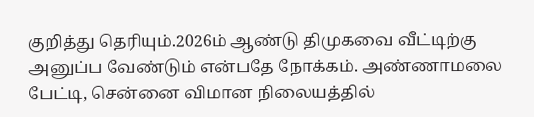குறித்து தெரியும்.2026ம் ஆண்டு திமுகவை வீட்டிற்கு அனுப்ப வேண்டும் என்பதே நோக்கம். அண்ணாமலை பேட்டி, சென்னை விமான நிலையத்தில்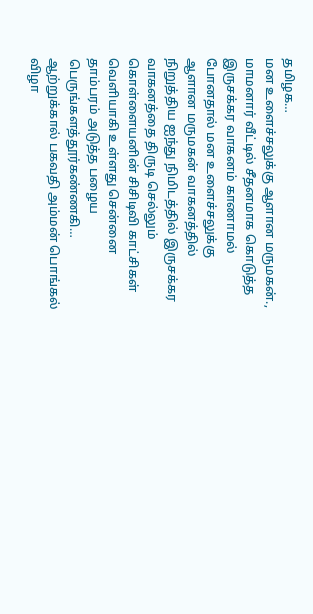தமிழக…
மன உளைச்சலுக்கு ஆளான மருமகன்.,
மாமனார் வீட்டில் சீதனமாக கொடுத்த இருசக்கர வாகனம் காணாமல் போனதால் மன உளைச்சலுக்கு ஆளான மருமகன் வாகனத்தில் நிறுத்திய ஐந்து நிமிடத்தில் இருசக்கர வாகனத்தை திருடி செல்லும் கொள்ளையனின் சிசிடிவி காட்சிகள் வெளியாகி உள்ளது சென்னை தாம்பரம் அடுத்த பழைய பெருங்களத்தூர்கண்ணகி…
ஆற்றுக்கால் பகவதி அம்மன் பொங்கல் விழா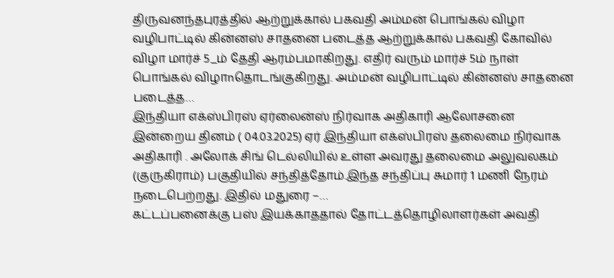திருவனந்தபுரத்தில் ஆற்றுக்கால் பகவதி அம்மன் பொங்கல் விழா வழிபாட்டில் கின்னஸ் சாதனை படைத்த ஆற்றுக்கால் பகவதி கோவில் விழா மார்ச் 5_ம் தேதி ஆரம்பமாகிறது. எதிர் வரும் மார்ச் 5ம் நாள் பொங்கல் விழாnதொடங்குகிறது. அம்மன் வழிபாட்டில் கின்னஸ் சாதனை படைத்த…
இந்தியா எக்ஸ்பிரஸ் ஏர்லைன்ஸ் நிர்வாக அதிகாரி ஆலோசனை
இன்றைய தினம் ( 04.03.2025) ஏர் இந்தியா எக்ஸ்பிரஸ் தலைமை நிர்வாக அதிகாரி . அலோக் சிங் டெல்லியில் உள்ள அவரது தலைமை அலுவலகம் (குருகிராம்) பகுதியில் சந்தித்தோம்.இந்த சந்திப்பு சுமார் 1 மணி நேரம் நடைபெற்றது. இதில் மதுரை –…
கட்டப்பனைக்கு பஸ் இயக்காததால் தோட்டத்தொழிலாளர்கள் அவதி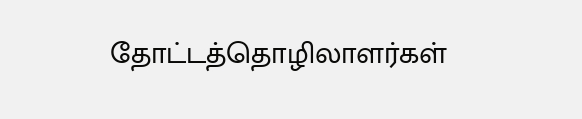தோட்டத்தொழிலாளர்கள்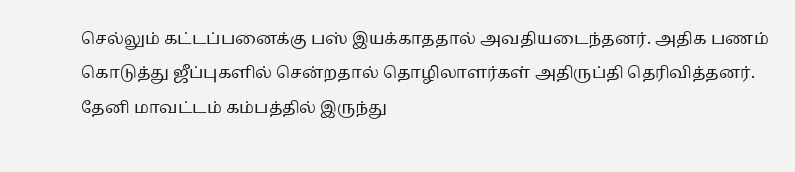செல்லும் கட்டப்பனைக்கு பஸ் இயக்காததால் அவதியடைந்தனர். அதிக பணம் கொடுத்து ஜீப்புகளில் சென்றதால் தொழிலாளர்கள் அதிருப்தி தெரிவித்தனர். தேனி மாவட்டம் கம்பத்தில் இருந்து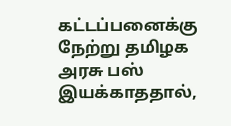கட்டப்பனைக்கு நேற்று தமிழக அரசு பஸ் இயக்காததால்,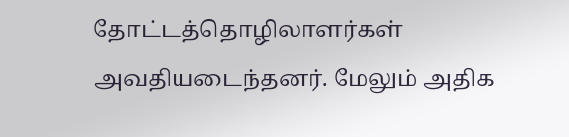தோட்டத்தொழிலாளர்கள் அவதியடைந்தனர். மேலும் அதிக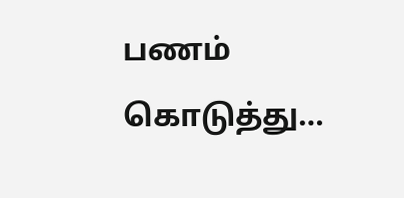பணம் கொடுத்து…